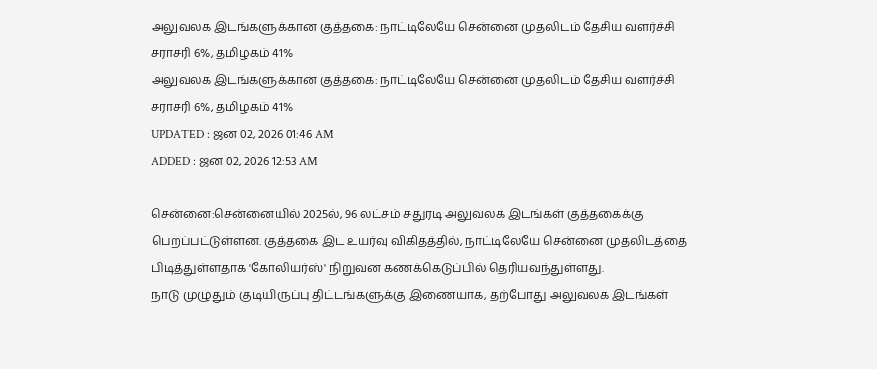அலுவலக இடங்களுக்கான குத்தகை: நாட்டிலேயே சென்னை முதலிடம் தேசிய வளர்ச்சி சராசரி 6%, தமிழகம் 41%
அலுவலக இடங்களுக்கான குத்தகை: நாட்டிலேயே சென்னை முதலிடம் தேசிய வளர்ச்சி சராசரி 6%, தமிழகம் 41%
UPDATED : ஜன 02, 2026 01:46 AM
ADDED : ஜன 02, 2026 12:53 AM

சென்னை:சென்னையில் 2025ல், 96 லட்சம் சதுரடி அலுவலக இடங்கள் குத்தகைக்கு பெறப்பட்டுள்ளன. குத்தகை இட உயர்வு விகிதத்தில், நாட்டிலேயே சென்னை முதலிடத்தை பிடித்துள்ளதாக 'கோலியர்ஸ்' நிறுவன கணக்கெடுப்பில் தெரியவந்துள்ளது.
நாடு முழுதும் குடியிருப்பு திட்டங்களுக்கு இணையாக, தற்போது அலுவலக இடங்கள்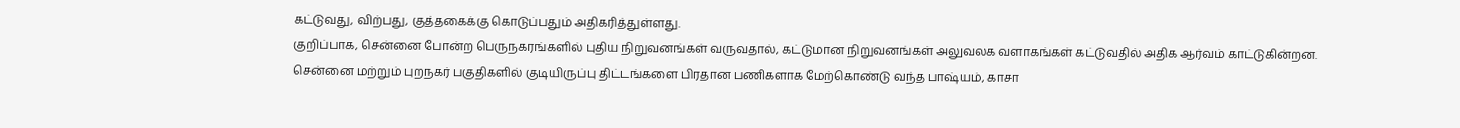கட்டுவது, விற்பது, குத்தகைக்கு கொடுப்பதும் அதிகரித்துள்ளது.
குறிப்பாக, சென்னை போன்ற பெருநகரங்களில் புதிய நிறுவனங்கள் வருவதால், கட்டுமான நிறுவனங்கள் அலுவலக வளாகங்கள் கட்டுவதில் அதிக ஆர்வம் காட்டுகின்றன.
சென்னை மற்றும் புறநகர் பகுதிகளில் குடியிருப்பு திட்டங்களை பிரதான பணிகளாக மேற்கொண்டு வந்த பாஷ்யம், காசா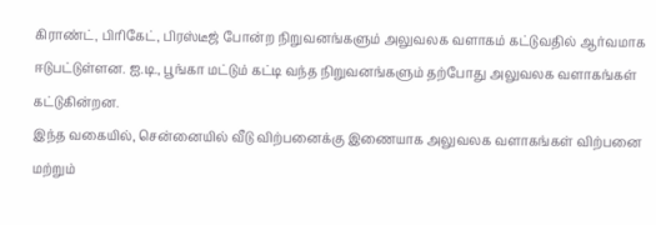கிராண்ட், பிரிகேட், பிரஸ்டீஜ் போன்ற நிறுவனங்களும் அலுவலக வளாகம் கட்டுவதில் ஆர்வமாக ஈடுபட்டுள்ளன. ஐ.டி., பூங்கா மட்டும் கட்டி வந்த நிறுவனங்களும் தற்போது அலுவலக வளாகங்கள் கட்டுகின்றன.
இந்த வகையில், சென்னையில் வீடு விற்பனைக்கு இணையாக அலுவலக வளாகங்கள் விற்பனை மற்றும்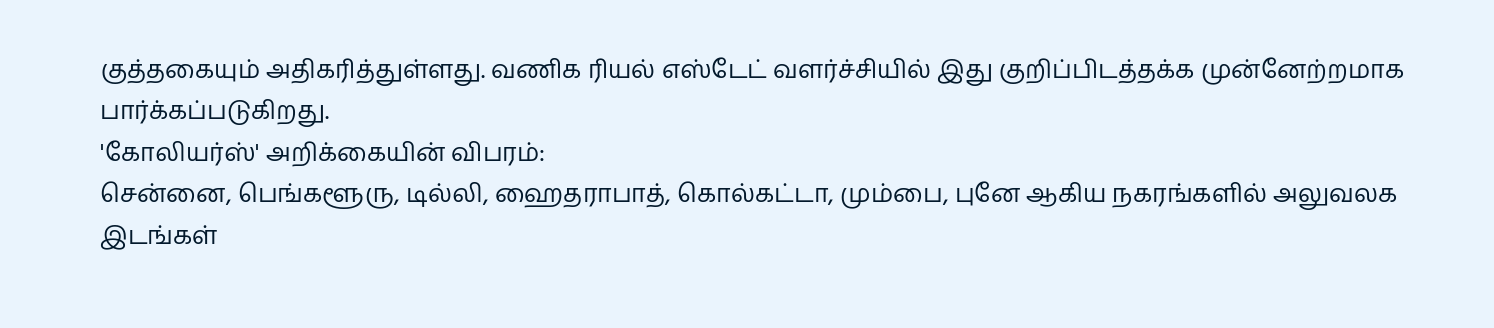குத்தகையும் அதிகரித்துள்ளது. வணிக ரியல் எஸ்டேட் வளர்ச்சியில் இது குறிப்பிடத்தக்க முன்னேற்றமாக பார்க்கப்படுகிறது.
'கோலியர்ஸ்' அறிக்கையின் விபரம்:
சென்னை, பெங்களூரு, டில்லி, ஹைதராபாத், கொல்கட்டா, மும்பை, புனே ஆகிய நகரங்களில் அலுவலக இடங்கள்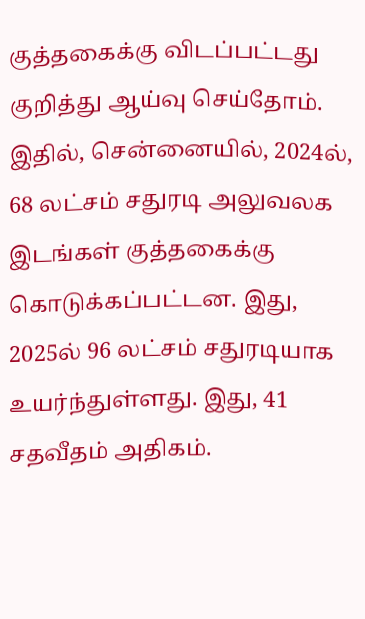குத்தகைக்கு விடப்பட்டது குறித்து ஆய்வு செய்தோம்.
இதில், சென்னையில், 2024ல், 68 லட்சம் சதுரடி அலுவலக இடங்கள் குத்தகைக்கு கொடுக்கப்பட்டன. இது, 2025ல் 96 லட்சம் சதுரடியாக உயர்ந்துள்ளது. இது, 41 சதவீதம் அதிகம்.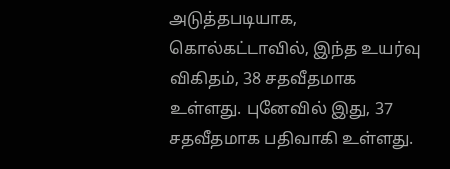அடுத்தபடியாக, கொல்கட்டாவில், இந்த உயர்வு விகிதம், 38 சதவீதமாக உள்ளது. புனேவில் இது, 37 சதவீதமாக பதிவாகி உள்ளது.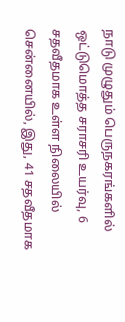நாடு முழுதும் பெருநகரங்களில் ஒட்டுமொத்த சராசரி உயர்வு, 6 சதவீதமாக உள்ள நிலையில் சென்னையில், இது, 41 சதவீதமாக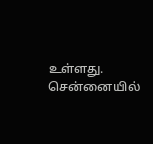உள்ளது.
சென்னையில்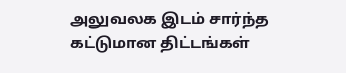அலுவலக இடம் சார்ந்த கட்டுமான திட்டங்கள்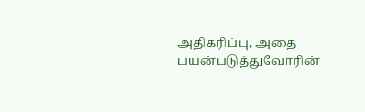அதிகரிப்பு, அதை பயன்படுத்துவோரின்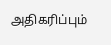அதிகரிப்பும்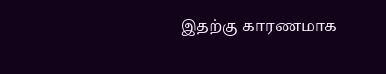இதற்கு காரணமாக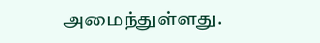அமைந்துள்ளது.